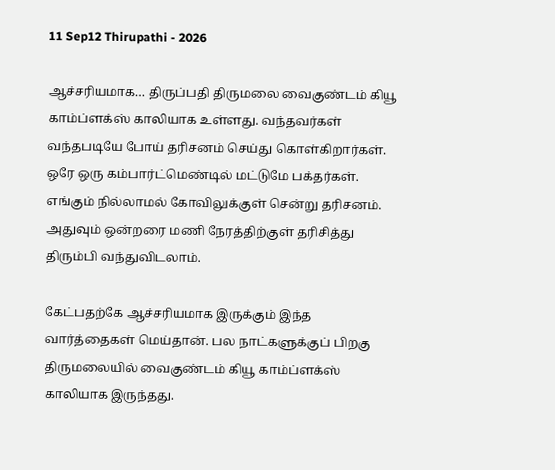11 Sep12 Thirupathi - 2026

ஆச்சரியமாக… திருப்பதி திருமலை வைகுண்டம் கியூ காம்ப்ளக்ஸ் காலியாக உள்ளது. வந்தவர்கள் வந்தபடியே போய் தரிசனம் செய்து கொள்கிறார்கள். ஒரே ஒரு கம்பார்ட்மெண்டில் மட்டுமே பக்தர்கள். எங்கும் நில்லாமல் கோவிலுக்குள் சென்று தரிசனம். அதுவும் ஒன்றரை மணி நேரத்திற்குள் தரிசித்து திரும்பி வந்துவிடலாம்.

கேட்பதற்கே ஆச்சரியமாக இருக்கும் இந்த வார்த்தைகள் மெய்தான். பல நாட்களுக்குப் பிறகு திருமலையில் வைகுண்டம் கியூ காம்ப்ளக்ஸ் காலியாக இருந்தது.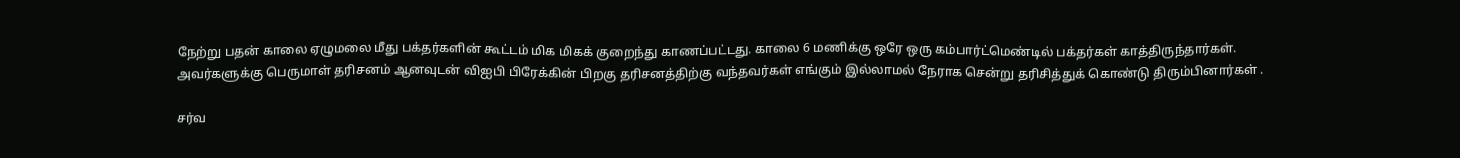நேற்று பதன் காலை ஏழுமலை மீது பக்தர்களின் கூட்டம் மிக மிகக் குறைந்து காணப்பட்டது. காலை 6 மணிக்கு ஒரே ஒரு கம்பார்ட்மெண்டில் பக்தர்கள் காத்திருந்தார்கள். அவர்களுக்கு பெருமாள் தரிசனம் ஆனவுடன் விஐபி பிரேக்கின் பிறகு தரிசனத்திற்கு வந்தவர்கள் எங்கும் இல்லாமல் நேராக சென்று தரிசித்துக் கொண்டு திரும்பினார்கள் .

சர்வ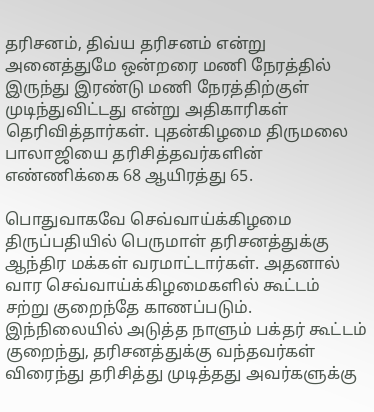தரிசனம், திவ்ய தரிசனம் என்று அனைத்துமே ஒன்றரை மணி நேரத்தில் இருந்து இரண்டு மணி நேரத்திற்குள் முடிந்துவிட்டது என்று அதிகாரிகள் தெரிவித்தார்கள். புதன்கிழமை திருமலை பாலாஜியை தரிசித்தவர்களின் எண்ணிக்கை 68 ஆயிரத்து 65.

பொதுவாகவே செவ்வாய்க்கிழமை திருப்பதியில் பெருமாள் தரிசனத்துக்கு ஆந்திர மக்கள் வரமாட்டார்கள். அதனால் வார செவ்வாய்க்கிழமைகளில் கூட்டம் சற்று குறைந்தே காணப்படும். இந்நிலையில் அடுத்த நாளும் பக்தர் கூட்டம் குறைந்து, தரிசனத்துக்கு வந்தவர்கள் விரைந்து தரிசித்து முடித்தது அவர்களுக்கு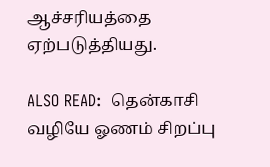ஆச்சரியத்தை ஏற்படுத்தியது.

ALSO READ:  தென்காசி வழியே ஓணம் சிறப்பு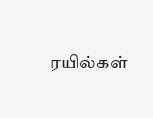ரயில்கள்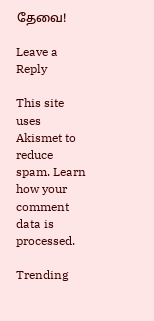தேவை!

Leave a Reply

This site uses Akismet to reduce spam. Learn how your comment data is processed.

Trending